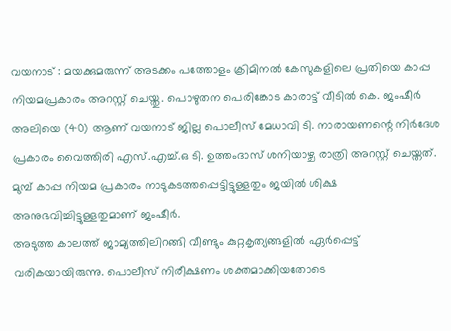വയനാട് : മയക്കുമരുന്ന് അടക്കം പത്തോളം ക്രിമിനൽ കേസുകളിലെ പ്രതിയെ കാപ്പ നിയമപ്രകാരം അറസ്റ്റ് ചെയ്തു. പൊഴുതന പെരിങ്കോട കാരാട്ട് വീടിൽ കെ. ജംഷീർ അലിയെ (40) ആണ് വയനാട് ജില്ല പൊലീസ് മേധാവി ടി. നാരായണന്റെ നിർദേശ പ്രകാരം വൈത്തിരി എസ്.എച്ച്.ഒ ടി. ഉത്തംദാസ് ശനിയാഴ്ച രാത്രി അറസ്റ്റ് ചെയ്തത്. മുമ്പ് കാപ്പ നിയമ പ്രകാരം നാടുകടത്തപ്പെട്ടിട്ടുള്ളതും ജയിൽ ശിക്ഷ അനുഭവിച്ചിട്ടുള്ളതുമാണ് ജംഷീർ.
അടുത്ത കാലത്ത് ജാമ്യത്തിലിറങ്ങി വീണ്ടും കുറ്റകൃത്യങ്ങളിൽ ഏർപ്പെട്ട് വരികയായിരുന്നു. പൊലീസ് നിരീക്ഷണം ശക്തമാക്കിയതോടെ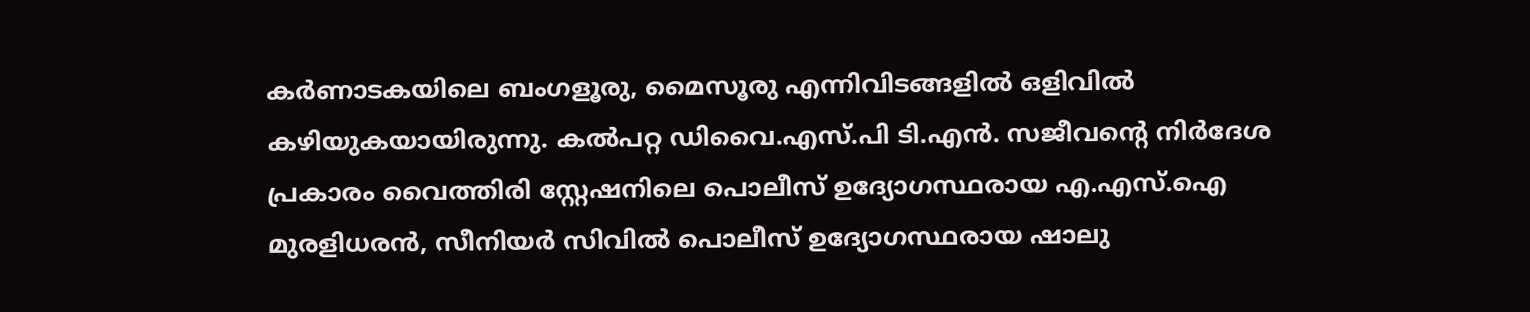കർണാടകയിലെ ബംഗളൂരു, മൈസൂരു എന്നിവിടങ്ങളിൽ ഒളിവിൽ കഴിയുകയായിരുന്നു. കൽപറ്റ ഡിവൈ.എസ്.പി ടി.എൻ. സജീവന്റെ നിർദേശ പ്രകാരം വൈത്തിരി സ്റ്റേഷനിലെ പൊലീസ് ഉദ്യോഗസ്ഥരായ എ.എസ്.ഐ മുരളിധരൻ, സീനിയർ സിവിൽ പൊലീസ് ഉദ്യോഗസ്ഥരായ ഷാലു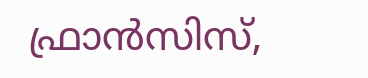ഫ്രാൻസിസ്,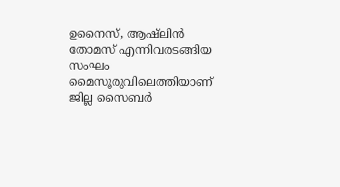ഉനൈസ്, ആഷ്ലിൻ തോമസ് എന്നിവരടങ്ങിയ സംഘം മൈസൂരുവിലെത്തിയാണ് ജില്ല സൈബർ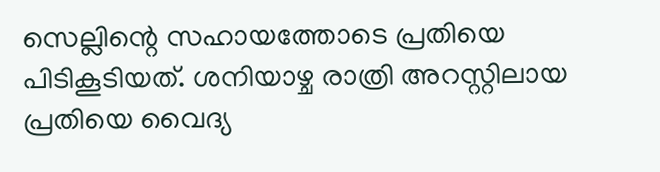സെല്ലിന്റെ സഹായത്തോടെ പ്രതിയെ പിടികൂടിയത്. ശനിയാഴ്ച രാത്രി അറസ്റ്റിലായ പ്രതിയെ വൈദ്യ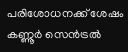പരിശോധനക്ക് ശേഷം കണ്ണൂർ സെൻട്രൽ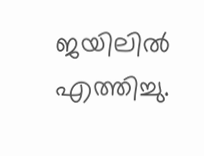ജയിലിൽ എത്തിച്ചു.